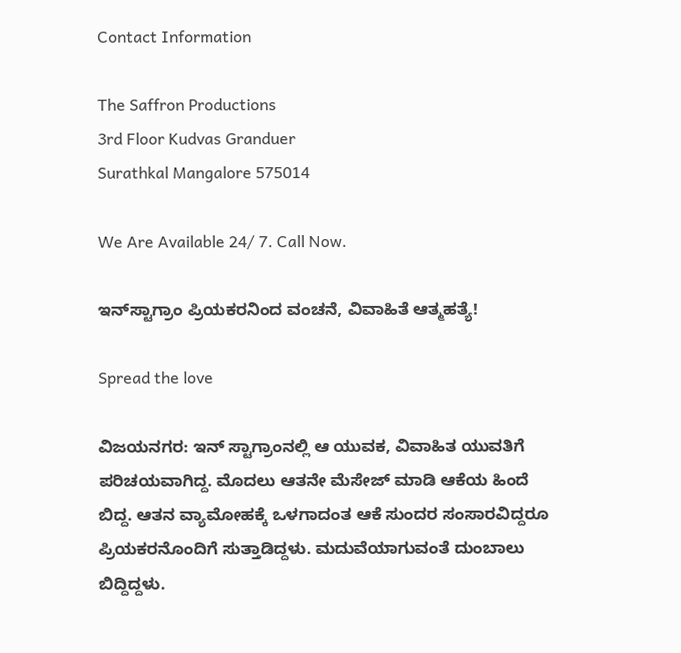Contact Information

The Saffron Productions
3rd Floor Kudvas Granduer
Surathkal Mangalore 575014

We Are Available 24/ 7. Call Now.

ಇನ್‌ಸ್ಟಾಗ್ರಾಂ ಪ್ರಿಯಕರನಿಂದ ವಂಚನೆ, ವಿವಾಹಿತೆ ಆತ್ಮಹತ್ಯೆ!

Spread the love

ವಿಜಯನಗರ: ಇನ್ ಸ್ಟಾಗ್ರಾಂನಲ್ಲಿ ಆ ಯುವಕ, ವಿವಾಹಿತ ಯುವತಿಗೆ ಪರಿಚಯವಾಗಿದ್ದ. ಮೊದಲು ಆತನೇ ಮೆಸೇಜ್ ಮಾಡಿ ಆಕೆಯ ಹಿಂದೆ ಬಿದ್ದ. ಆತನ ವ್ಯಾಮೋಹಕ್ಕೆ ಒಳಗಾದಂತ ಆಕೆ ಸುಂದರ ಸಂಸಾರವಿದ್ದರೂ ಪ್ರಿಯಕರನೊಂದಿಗೆ ಸುತ್ತಾಡಿದ್ದಳು. ಮದುವೆಯಾಗುವಂತೆ ದುಂಬಾಲು ಬಿದ್ದಿದ್ದಳು.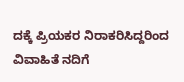ದಕ್ಕೆ ಪ್ರಿಯಕರ ನಿರಾಕರಿಸಿದ್ದರಿಂದ ವಿವಾಹಿತೆ ನದಿಗೆ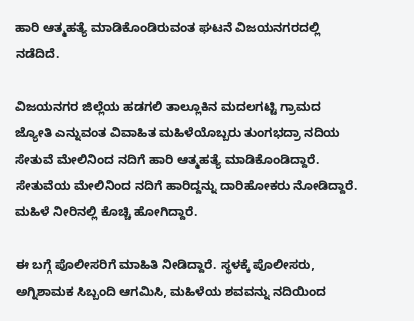ಹಾರಿ ಆತ್ಮಹತ್ಯೆ ಮಾಡಿಕೊಂಡಿರುವಂತ ಘಟನೆ ವಿಜಯನಗರದಲ್ಲಿ ನಡೆದಿದೆ.

ವಿಜಯನಗರ ಜಿಲ್ಲೆಯ ಹಡಗಲಿ ತಾಲ್ಲೂಕಿನ ಮದಲಗಟ್ಟಿ ಗ್ರಾಮದ ಜ್ಯೋತಿ ಎನ್ನುವಂತ ವಿವಾಹಿತ ಮಹಿಳೆಯೊಬ್ಬರು ತುಂಗಭದ್ರಾ ನದಿಯ ಸೇತುವೆ ಮೇಲಿನಿಂದ ನದಿಗೆ ಹಾರಿ ಆತ್ಮಹತ್ಯೆ ಮಾಡಿಕೊಂಡಿದ್ದಾರೆ. ಸೇತುವೆಯ ಮೇಲಿನಿಂದ ನದಿಗೆ ಹಾರಿದ್ದನ್ನು ದಾರಿಹೋಕರು ನೋಡಿದ್ದಾರೆ. ಮಹಿಳೆ ನೀರಿನಲ್ಲಿ ಕೊಚ್ಚಿ ಹೋಗಿದ್ದಾರೆ.

ಈ ಬಗ್ಗೆ ಪೊಲೀಸರಿಗೆ ಮಾಹಿತಿ ನೀಡಿದ್ದಾರೆ. ಸ್ಥಳಕ್ಕೆ ಪೊಲೀಸರು, ಅಗ್ನಿಶಾಮಕ ಸಿಬ್ಬಂದಿ ಆಗಮಿಸಿ, ಮಹಿಳೆಯ ಶವವನ್ನು ನದಿಯಿಂದ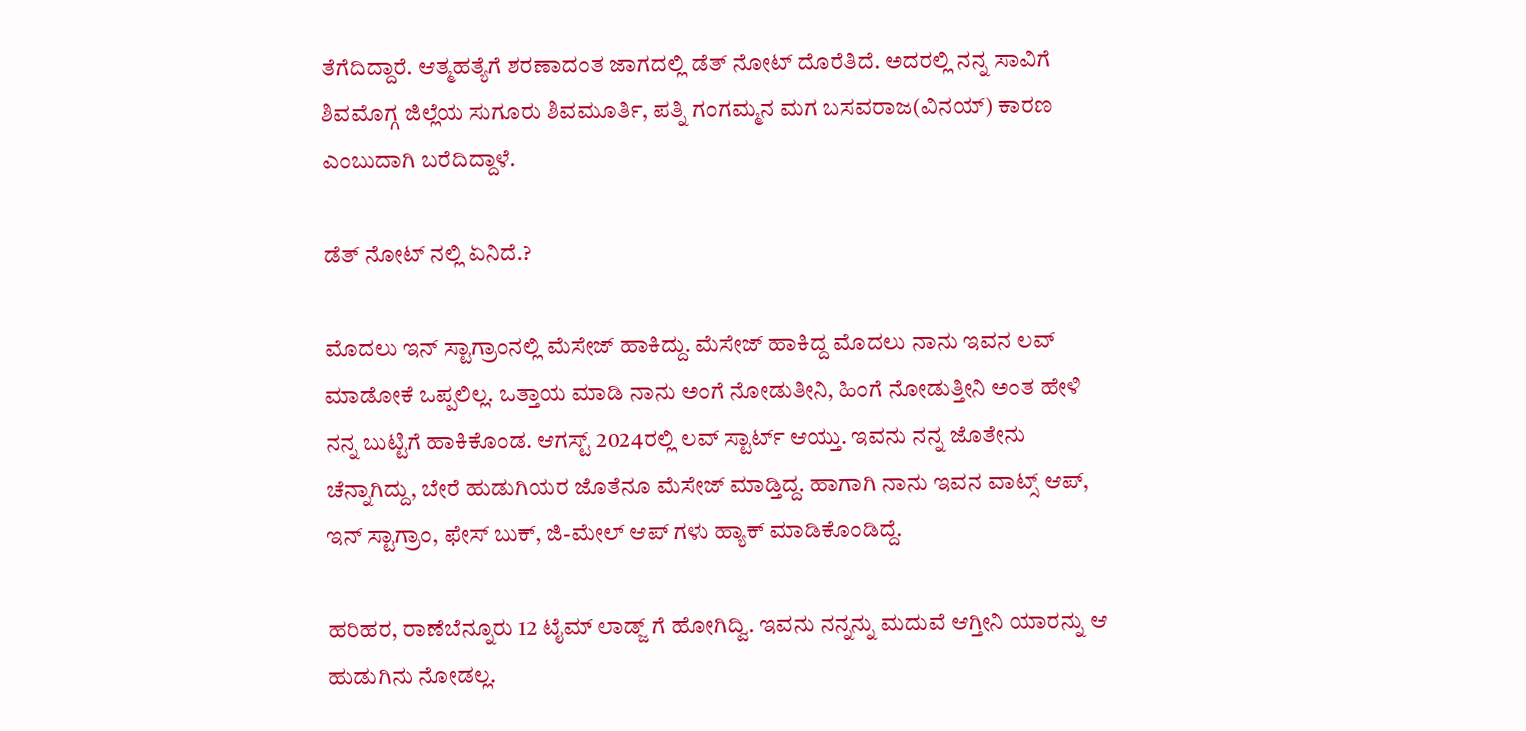ತೆಗೆದಿದ್ದಾರೆ. ಆತ್ಮಹತ್ಯೆಗೆ ಶರಣಾದಂತ ಜಾಗದಲ್ಲಿ ಡೆತ್ ನೋಟ್ ದೊರೆತಿದೆ. ಅದರಲ್ಲಿ ನನ್ನ ಸಾವಿಗೆ ಶಿವಮೊಗ್ಗ ಜಿಲ್ಲೆಯ ಸುಗೂರು ಶಿವಮೂರ್ತಿ, ಪತ್ನಿ ಗಂಗಮ್ಮನ ಮಗ ಬಸವರಾಜ(ವಿನಯ್) ಕಾರಣ ಎಂಬುದಾಗಿ ಬರೆದಿದ್ದಾಳೆ.

ಡೆತ್ ನೋಟ್ ನಲ್ಲಿ ಏನಿದೆ.?

ಮೊದಲು ಇನ್ ಸ್ಟಾಗ್ರಾಂನಲ್ಲಿ ಮೆಸೇಜ್ ಹಾಕಿದ್ದು. ಮೆಸೇಜ್ ಹಾಕಿದ್ದ ಮೊದಲು ನಾನು ಇವನ ಲವ್ ಮಾಡೋಕೆ ಒಪ್ಪಲಿಲ್ಲ. ಒತ್ತಾಯ ಮಾಡಿ ನಾನು ಅಂಗೆ ನೋಡುತೀನಿ, ಹಿಂಗೆ ನೋಡುತ್ತೀನಿ ಅಂತ ಹೇಳಿ ನನ್ನ ಬುಟ್ಟಿಗೆ ಹಾಕಿಕೊಂಡ. ಆಗಸ್ಟ್ 2024ರಲ್ಲಿ ಲವ್ ಸ್ಟಾರ್ಟ್ ಆಯ್ತು. ಇವನು ನನ್ನ ಜೊತೇನು ಚೆನ್ನಾಗಿದ್ದು, ಬೇರೆ ಹುಡುಗಿಯರ ಜೊತೆನೂ ಮೆಸೇಜ್ ಮಾಡ್ತಿದ್ದ. ಹಾಗಾಗಿ ನಾನು ಇವನ ವಾಟ್ಸ್ ಆಪ್, ಇನ್ ಸ್ಟಾಗ್ರಾಂ, ಫೇಸ್ ಬುಕ್, ಜಿ-ಮೇಲ್ ಆಪ್ ಗಳು ಹ್ಯಾಕ್ ಮಾಡಿಕೊಂಡಿದ್ದೆ.

ಹರಿಹರ, ರಾಣೆಬೆನ್ನೂರು 12 ಟೈಮ್ ಲಾಡ್ಜ್ ಗೆ ಹೋಗಿದ್ವಿ. ಇವನು ನನ್ನನ್ನು ಮದುವೆ ಆಗ್ತೀನಿ ಯಾರನ್ನು ಆ ಹುಡುಗಿನು ನೋಡಲ್ಲ.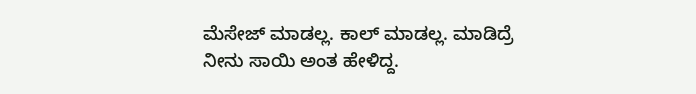ಮೆಸೇಜ್ ಮಾಡಲ್ಲ. ಕಾಲ್ ಮಾಡಲ್ಲ. ಮಾಡಿದ್ರೆ ನೀನು ಸಾಯಿ ಅಂತ ಹೇಳಿದ್ದ.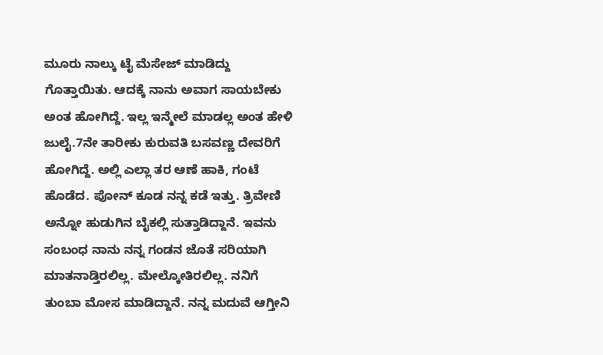ಮೂರು ನಾಲ್ಕು ಟೈ ಮೆಸೇಜ್ ಮಾಡಿದ್ದು ಗೊತ್ತಾಯಿತು. ಆದಕ್ಕೆ ನಾನು ಅವಾಗ ಸಾಯಬೇಕು ಅಂತ ಹೋಗಿದ್ದೆ. ಇಲ್ಲ ಇನ್ಮೇಲೆ ಮಾಡಲ್ಲ ಅಂತ ಹೇಳಿ ಜುಲೈ.7ನೇ ತಾರೀಕು ಕುರುವತಿ ಬಸವಣ್ಣ ದೇವರಿಗೆ ಹೋಗಿದ್ದೆ. ಅಲ್ಲಿ ಎಲ್ಲಾ ತರ ಆಣೆ ಹಾಕಿ, ಗಂಟೆ ಹೊಡೆದ. ಪೋನ್ ಕೂಡ ನನ್ನ ಕಡೆ ಇತ್ತು. ತ್ರಿವೇಣಿ ಅನ್ನೋ ಹುಡುಗಿನ ಬೈಕಲ್ಲಿ ಸುತ್ತಾಡಿದ್ದಾನೆ. ಇವನು ಸಂಬಂಧ ನಾನು ನನ್ನ ಗಂಡನ ಜೊತೆ ಸರಿಯಾಗಿ ಮಾತನಾಡ್ತಿರಲಿಲ್ಲ. ಮೇಲ್ಕೋತಿರಲಿಲ್ಲ. ನನಿಗೆ ತುಂಬಾ ಮೋಸ ಮಾಡಿದ್ದಾನೆ. ನನ್ನ ಮದುವೆ ಆಗ್ತೀನಿ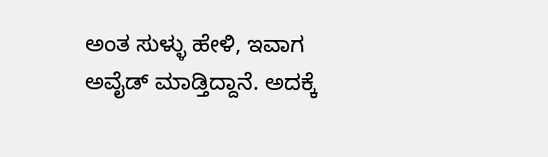ಅಂತ ಸುಳ್ಳು ಹೇಳಿ, ಇವಾಗ ಅವೈಡ್ ಮಾಡ್ತಿದ್ದಾನೆ. ಅದಕ್ಕೆ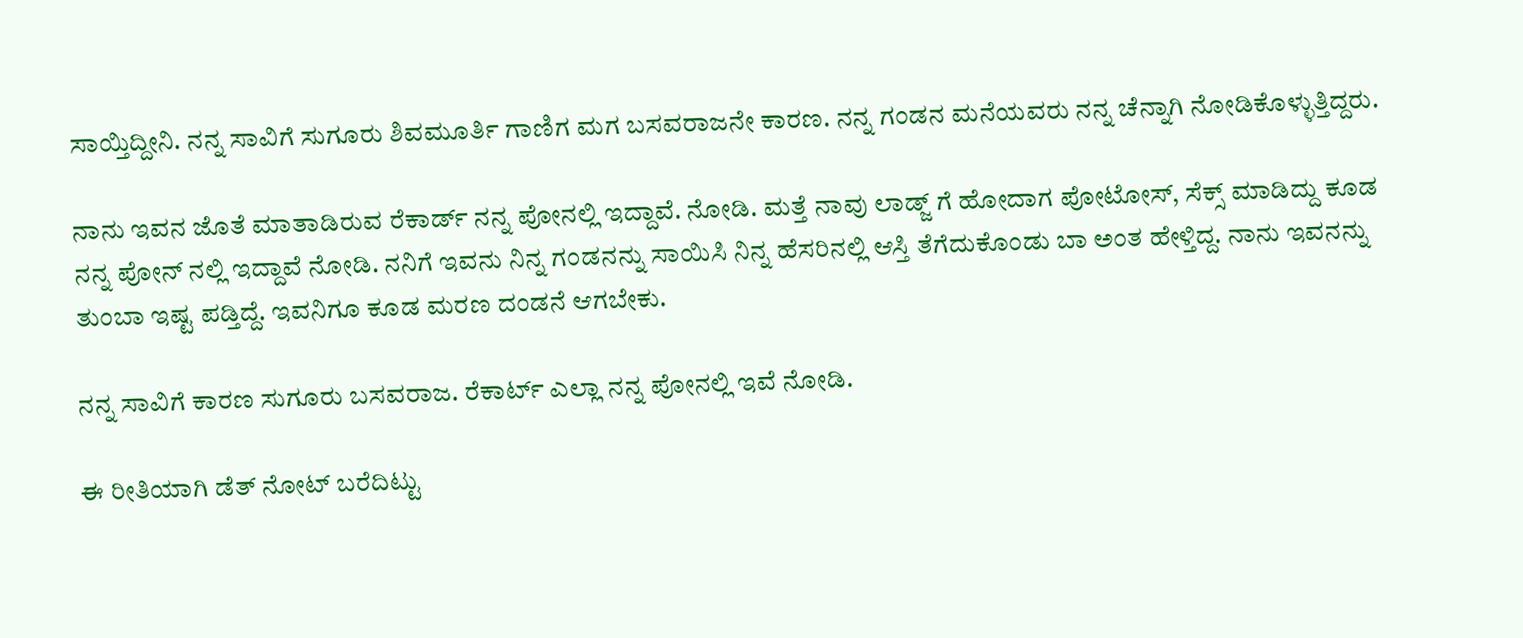ಸಾಯ್ತಿದ್ದೀನಿ. ನನ್ನ ಸಾವಿಗೆ ಸುಗೂರು ಶಿವಮೂರ್ತಿ ಗಾಣಿಗ ಮಗ ಬಸವರಾಜನೇ ಕಾರಣ. ನನ್ನ ಗಂಡನ ಮನೆಯವರು ನನ್ನ ಚೆನ್ನಾಗಿ ನೋಡಿಕೊಳ್ಳುತ್ತಿದ್ದರು.

ನಾನು ಇವನ ಜೊತೆ ಮಾತಾಡಿರುವ ರೆಕಾರ್ಡ್ ನನ್ನ ಪೋನಲ್ಲಿ ಇದ್ದಾವೆ. ನೋಡಿ. ಮತ್ತೆ ನಾವು ಲಾಡ್ಜ್ ಗೆ ಹೋದಾಗ ಪೋಟೋಸ್, ಸೆಕ್ಸ್ ಮಾಡಿದ್ದು ಕೂಡ ನನ್ನ ಪೋನ್ ನಲ್ಲಿ ಇದ್ದಾವೆ ನೋಡಿ. ನನಿಗೆ ಇವನು ನಿನ್ನ ಗಂಡನನ್ನು ಸಾಯಿಸಿ ನಿನ್ನ ಹೆಸರಿನಲ್ಲಿ ಆಸ್ತಿ ತೆಗೆದುಕೊಂಡು ಬಾ ಅಂತ ಹೇಳ್ತಿದ್ದ. ನಾನು ಇವನನ್ನು ತುಂಬಾ ಇಷ್ಟ ಪಡ್ತಿದ್ದೆ. ಇವನಿಗೂ ಕೂಡ ಮರಣ ದಂಡನೆ ಆಗಬೇಕು.

ನನ್ನ ಸಾವಿಗೆ ಕಾರಣ ಸುಗೂರು ಬಸವರಾಜ. ರೆಕಾರ್ಟ್ ಎಲ್ಲಾ ನನ್ನ ಪೋನಲ್ಲಿ ಇವೆ ನೋಡಿ.

ಈ ರೀತಿಯಾಗಿ ಡೆತ್ ನೋಟ್ ಬರೆದಿಟ್ಟು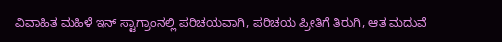ವಿವಾಹಿತ ಮಹಿಳೆ ಇನ್ ಸ್ಟಾಗ್ರಾಂನಲ್ಲಿ ಪರಿಚಯವಾಗಿ, ಪರಿಚಯ ಪ್ರೀತಿಗೆ ತಿರುಗಿ, ಆತ ಮದುವೆ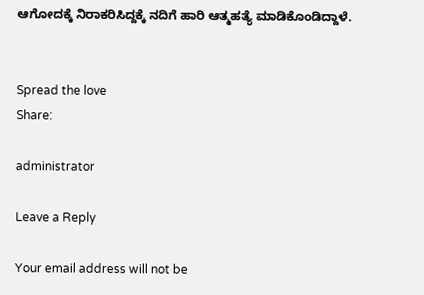ಆಗೋದಕ್ಕೆ ನಿರಾಕರಿಸಿದ್ದಕ್ಕೆ ನದಿಗೆ ಹಾರಿ ಆತ್ಮಹತ್ಯೆ ಮಾಡಿಕೊಂಡಿದ್ದಾಳೆ.


Spread the love
Share:

administrator

Leave a Reply

Your email address will not be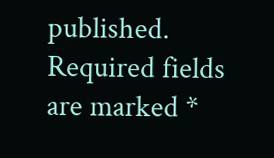published. Required fields are marked *